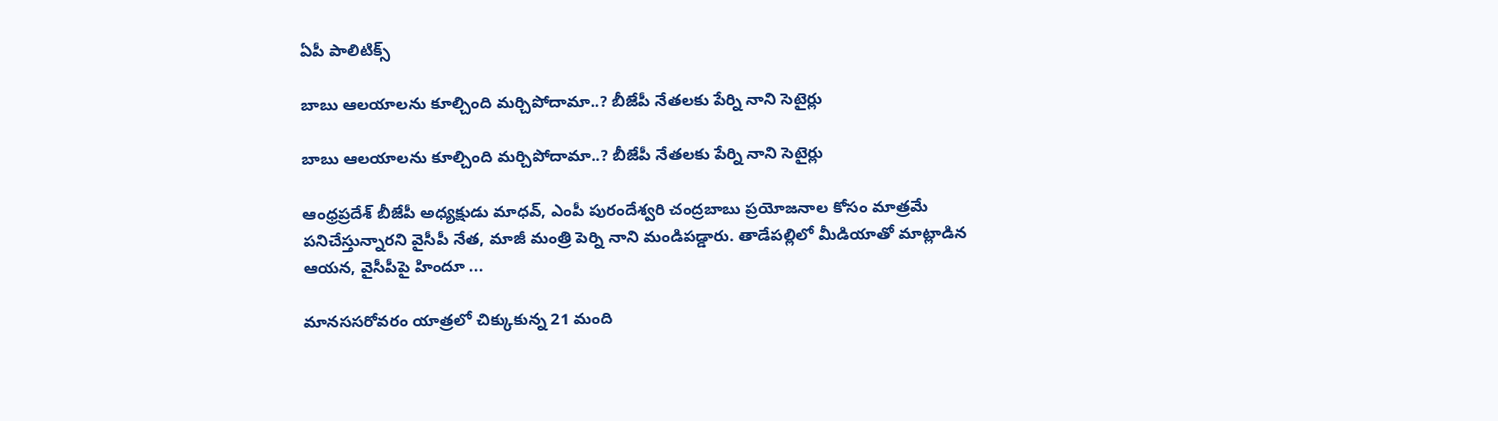ఏపీ పాలిటిక్స్

బాబు ఆల‌యాల‌ను కూల్చింది మ‌ర్చిపోదామా..? బీజేపీ నేత‌ల‌కు పేర్ని నాని సెటైర్లు

బాబు ఆల‌యాల‌ను కూల్చింది మ‌ర్చిపోదామా..? బీజేపీ నేత‌ల‌కు పేర్ని నాని సెటైర్లు

ఆంధ్రప్రదేశ్ బీజేపీ అధ్యక్షుడు మాధవ్‌, ఎంపీ పురందేశ్వరి చంద్రబాబు ప్రయోజనాల కోసం మాత్రమే పనిచేస్తున్నారని వైసీపీ నేత, మాజీ మంత్రి పెర్ని నాని మండిపడ్డారు. తాడేపల్లిలో మీడియాతో మాట్లాడిన ఆయన, వైసీపీపై హిందూ ...

మానససరోవరం యాత్రలో చిక్కుకున్న 21 మంది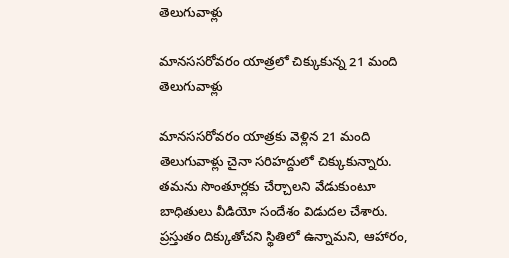తెలుగువాళ్లు

మానససరోవరం యాత్రలో చిక్కుకున్న 21 మంది తెలుగువాళ్లు

మానససరోవరం యాత్రకు వెళ్లిన 21 మంది తెలుగువాళ్లు చైనా సరిహద్దులో చిక్కుకున్నారు. తమను సొంతూర్లకు చేర్చాలని వేడుకుంటూ బాధితులు వీడియో సందేశం విడుదల చేశారు. ప్రస్తుతం దిక్కుతోచని స్థితిలో ఉన్నామని, ఆహారం,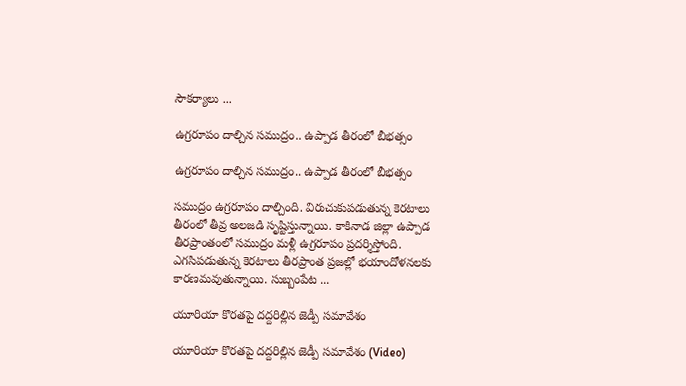సౌకర్యాలు ...

ఉగ్ర‌రూపం దాల్చిన‌ స‌ముద్రం.. ఉప్పాడ తీరంలో బీభ‌త్సం

ఉగ్ర‌రూపం దాల్చిన‌ స‌ముద్రం.. ఉప్పాడ తీరంలో బీభ‌త్సం

స‌ముద్రం ఉగ్ర‌రూపం దాల్చింది. విరుచుకుప‌డుతున్న కెర‌టాలు తీరంలో తీవ్ర అల‌జ‌డి సృష్టిస్తున్నాయి. కాకినాడ జిల్లా ఉప్పాడ తీరప్రాంతంలో సముద్రం మళ్లీ ఉగ్రరూపం ప్రదర్శిస్తోంది. ఎగసిపడుతున్న కెరటాలు తీరప్రాంత ప్రజల్లో భయాందోళనలకు కారణమవుతున్నాయి. సుబ్బంపేట ...

యూరియా కొరతపై దద్దరిల్లిన జెడ్పీ సమావేశం

యూరియా కొరతపై దద్దరిల్లిన జెడ్పీ సమావేశం (Video)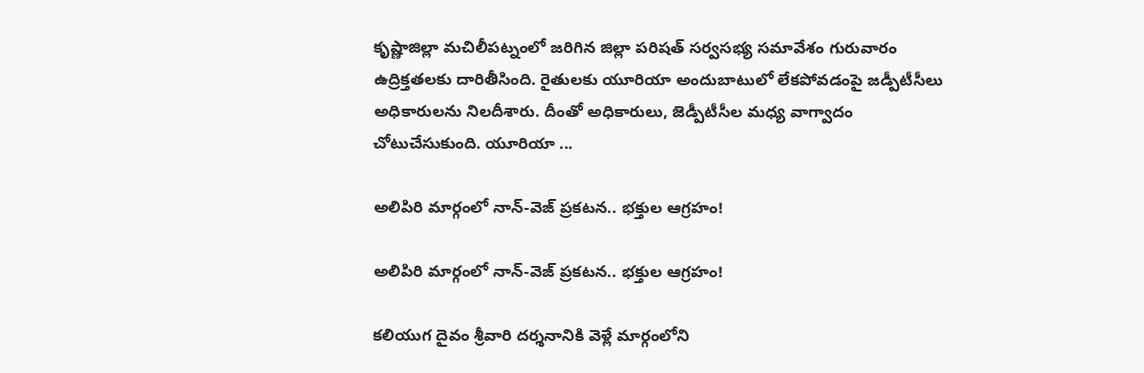కృష్ణాజిల్లా మచిలీపట్నంలో జరిగిన జిల్లా పరిషత్ సర్వసభ్య సమావేశం గురువారం ఉద్రిక్తతలకు దారితీసింది. రైతులకు యూరియా అందుబాటులో లేకపోవడంపై జడ్పీటీసీలు అధికారులను నిలదీశారు. దీంతో అధికారులు, జెడ్పీటీసీల మధ్య వాగ్వాదం చోటుచేసుకుంది. యూరియా ...

అలిపిరి మార్గంలో నాన్-వెజ్ ప్రకటన.. భక్తుల ఆగ్రహం!

అలిపిరి మార్గంలో నాన్-వెజ్ ప్రకటన.. భక్తుల ఆగ్రహం!

క‌లియుగ దైవం శ్రీవారి దర్శనానికి వెళ్లే మార్గంలోని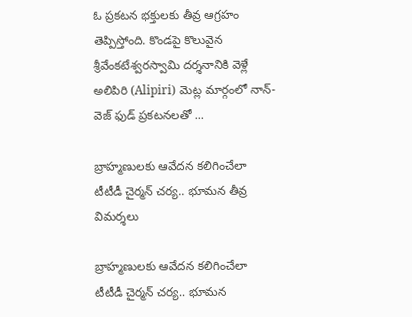ఓ ప్ర‌క‌ట‌న భ‌క్తుల‌కు తీవ్ర ఆగ్ర‌హం తెప్పిస్తోంది. కొండ‌పై కొలువైన శ్రీ‌వేంక‌టేశ్వ‌ర‌స్వామి ద‌ర్శ‌నానికి వెళ్లే అలిపిరి (Alipiri) మెట్ల మార్గంలో నాన్-వెజ్ ఫుడ్ ప్రకటనలతో ...

బ్రాహ్మణుల‌కు ఆవేదన కలిగించేలా టీటీడీ చైర్మ‌న్ చ‌ర్య‌.. భూమన తీవ్ర విమర్శలు

బ్రాహ్మణుల‌కు ఆవేదన కలిగించేలా టీటీడీ చైర్మ‌న్ చ‌ర్య‌.. భూమన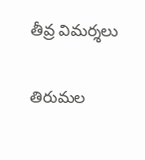తీవ్ర విమర్శలు

తిరుమ‌ల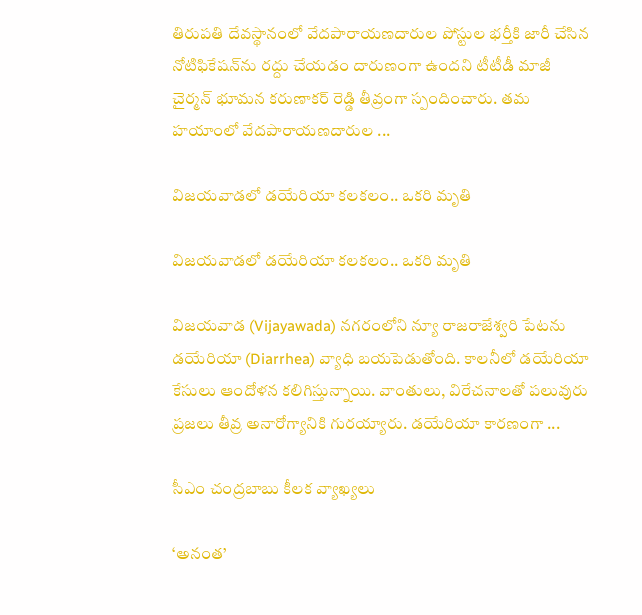తిరుప‌తి దేవస్థానంలో వేదపారాయణదారుల పోస్టుల భర్తీకి జారీ చేసిన నోటిఫికేషన్‌ను రద్దు చేయడం దారుణంగా ఉందని టీటీడీ మాజీ చైర్మన్ భూమన కరుణాకర్ రెడ్డి తీవ్రంగా స్పందించారు. తమ హ‌యాంలో వేదపారాయణదారుల ...

విజయవాడలో డయేరియా కలకలం.. ఒకరి మృతి

విజయవాడలో డయేరియా కలకలం.. ఒకరి మృతి

విజయవాడ (Vijayawada) నగరంలోని న్యూ రాజరాజేశ్వరి పేటను డ‌యేరియా (Diarrhea) వ్యాధి బ‌య‌పెడుతోంది. కాల‌నీలో డయేరియా కేసులు ఆందోళన కలిగిస్తున్నాయి. వాంతులు, విరేచనాలతో పలువురు ప్ర‌జ‌లు తీవ్ర అనారోగ్యానికి గురయ్యారు. డ‌యేరియా కార‌ణంగా ...

సీఎం చంద్రబాబు కీలక వ్యాఖ్యలు

‘అనంత’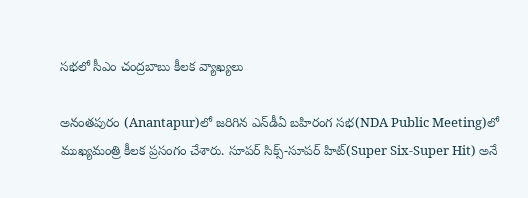సభలో సీఎం చంద్రబాబు కీలక వ్యాఖ్యలు

అనంతపురం (Anantapur)లో జరిగిన ఎన్‌డీఏ బహిరంగ సభ(NDA Public Meeting)లో ముఖ్యమంత్రి కీలక ప్రసంగం చేశారు. సూపర్ సిక్స్-సూపర్ హిట్(Super Six-Super Hit) అనే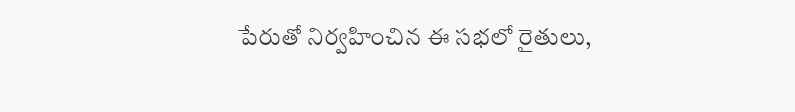పేరుతో నిర్వహించిన ఈ సభలో రైతులు,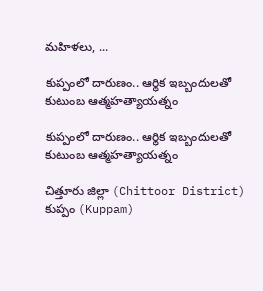మహిళలు, ...

కుప్పంలో దారుణం.. ఆర్థిక ఇబ్బందుల‌తో కుటుంబ ఆత్మ‌హ‌త్యాయ‌త్నం

కుప్పంలో దారుణం.. ఆర్థిక ఇబ్బందుల‌తో కుటుంబ ఆత్మ‌హ‌త్యాయ‌త్నం

చిత్తూరు జిల్లా (Chittoor District) కుప్పం (Kuppam)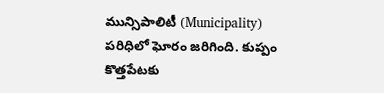మున్సిపాలిటీ (Municipality) ప‌రిధిలో ఘోరం జ‌రిగింది. కుప్పం కొత్తపేటకు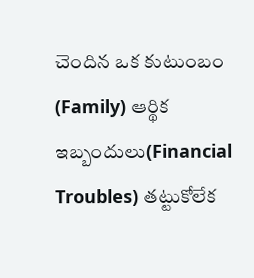చెందిన ఒక‌ కుటుంబం (Family) ఆర్థిక ఇబ్బందులు(Financial Troubles) తట్టుకోలేక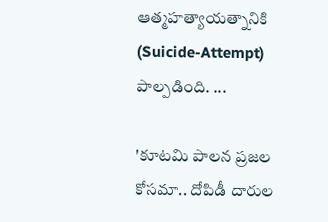ఆత్మహత్యాయత్నానికి (Suicide-Attempt) పాల్పడింది. ...

'కూట‌మి పాల‌న ప్ర‌జ‌ల‌ కోస‌మా.. దోపిడీ దారుల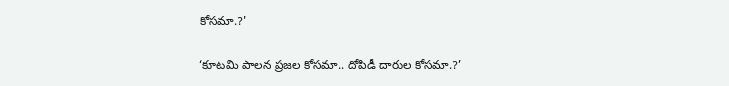కోస‌మా.?'

‘కూట‌మి పాల‌న ప్ర‌జ‌ల‌ కోస‌మా.. దోపిడీ దారుల కోస‌మా.?’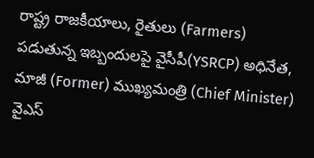రాష్ట్ర రాజకీయాలు, రైతులు (Farmers) ప‌డుతున్న ఇబ్బందుల‌పై వైసీపీ(YSRCP) అధినేత, మాజీ (Former) ముఖ్యమంత్రి (Chief Minister) వైఎస్‌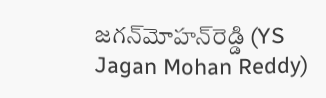జగన్‌మోహన్‌రెడ్డి (YS Jagan Mohan Reddy)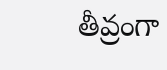తీవ్రంగా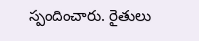స్పందించారు. రైతులు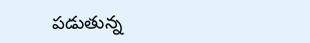పడుతున్న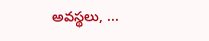అవస్థలు, ...